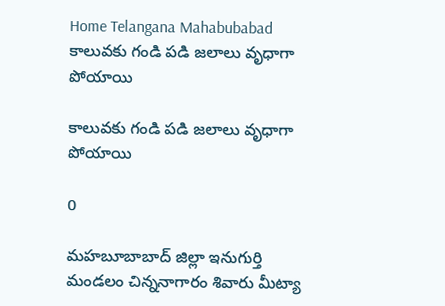Home Telangana Mahabubabad కాలువకు గండి పడి జలాలు వృధాగా పోయాయి

కాలువకు గండి పడి జలాలు వృధాగా పోయాయి

0

మహబూబాబాద్ జిల్లా ఇనుగుర్తి మండలం చిన్ననాగారం శివారు మీట్యా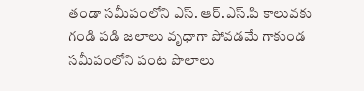తండా సమీపంలోని ఎస్. ఆర్.ఎస్.పి కాలువకు
గండి పడి జలాలు వృధాగా పోవడమే గాకుండ సమీపంలోని పంట పొలాలు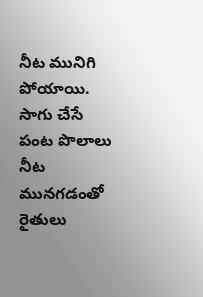నీట మునిగి పోయాయి. సాగు చేసే పంట పొలాలు నీట మునగడంతో రైతులు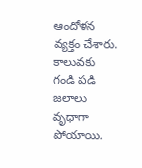ఆందోళన వ్యక్తం చేశారు. కాలువకు గండి పడి జలాలు వృధాగా పోయాయి.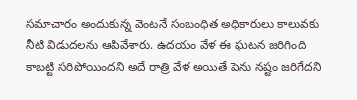సమాచారం అందుకున్న వెంటనే సంబంధిత అధికారులు కాలువకు నీటి విడుదలను ఆపివేశారు. ఉదయం వేళ ఈ ఘటన జరిగింది కాబట్టి సరిపోయిందని అదే రాత్రి వేళ అయితే పెను నష్టం జరిగేదని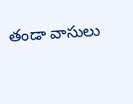తండా వాసులు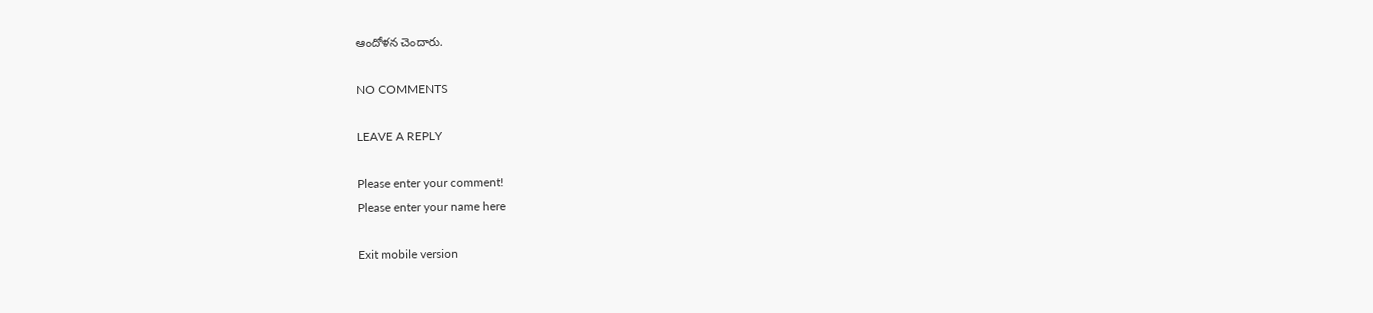ఆందోళన చెందారు.

NO COMMENTS

LEAVE A REPLY

Please enter your comment!
Please enter your name here

Exit mobile version